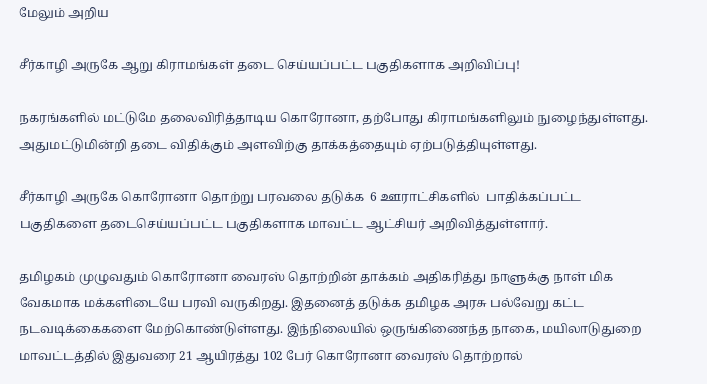மேலும் அறிய

சீர்காழி அருகே ஆறு கிராமங்கள் தடை செய்யப்பட்ட பகுதிகளாக அறிவிப்பு!

நகரங்களில் மட்டுமே தலைவிரித்தாடிய கொரோனா, தற்போது கிராமங்களிலும் நுழைந்துள்ளது. அதுமட்டுமின்றி தடை விதிக்கும் அளவிற்கு தாக்கத்தையும் ஏற்படுத்தியுள்ளது.

சீர்காழி அருகே கொரோனா தொற்று பரவலை தடுக்க  6 ஊராட்சிகளில்  பாதிக்கப்பட்ட பகுதிகளை தடைசெய்யப்பட்ட பகுதிகளாக மாவட்ட ஆட்சியர் அறிவித்துள்ளார்.

தமிழகம் முழுவதும் கொரோனா வைரஸ் தொற்றின் தாக்கம் அதிகரித்து நாளுக்கு நாள் மிக வேகமாக மக்களிடையே பரவி வருகிறது. இதனைத் தடுக்க தமிழக அரசு பல்வேறு கட்ட நடவடிக்கைகளை மேற்கொண்டுள்ளது. இந்நிலையில் ஒருங்கிணைந்த நாகை, மயிலாடுதுறை மாவட்டத்தில் இதுவரை 21 ஆயிரத்து 102 பேர் கொரோனா வைரஸ் தொற்றால்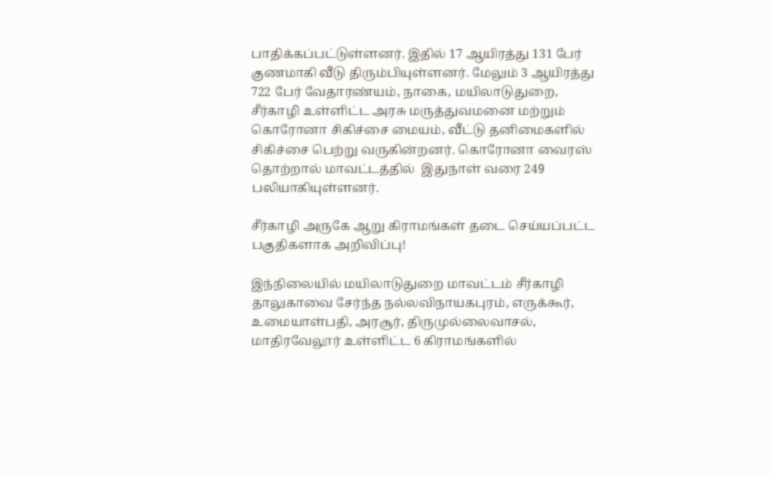பாதிக்கப்பட்டுள்ளனர். இதில் 17 ஆயிரத்து 131 பேர் குணமாகி வீடு திரும்பியுள்ளனர். மேலும் 3 ஆயிரத்து 722 பேர் வேதாரண்யம், நாகை, மயிலாடுதுறை, சீர்காழி உள்ளிட்ட அரசு மருத்துவமனை மற்றும் கொரோனா சிகிச்சை மையம், வீட்டு தனிமைகளில் சிகிச்சை பெற்று வருகின்றனர். கொரோனா வைரஸ் தொற்றால் மாவட்டத்தில்  இதுநாள் வரை 249 பலியாகியுள்ளனர்.

சீர்காழி அருகே ஆறு கிராமங்கள் தடை செய்யப்பட்ட பகுதிகளாக அறிவிப்பு!

இந்நிலையில் மயிலாடுதுறை மாவட்டம் சீர்காழி தாலுகாவை சேர்ந்த நல்லவிநாயகபுரம், எருக்கூர், உமையாள்பதி, அரசூர், திருமுல்லைவாசல், மாதிரவேலூர் உள்ளிட்ட 6 கிராமங்களில்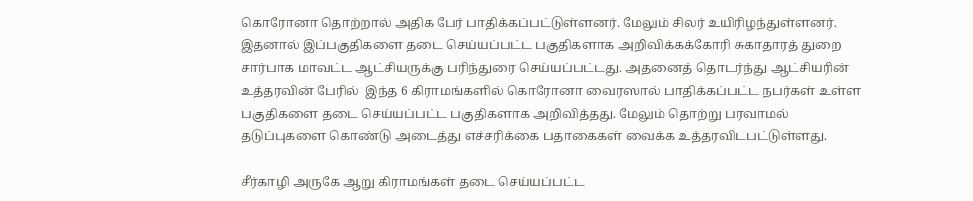கொரோனா தொற்றால் அதிக பேர் பாதிக்கப்பட்டுள்ளனர். மேலும் சிலர் உயிரிழந்துள்ளனர். இதனால் இப்பகுதிகளை தடை செய்யப்பட்ட பகுதிகளாக அறிவிக்கக்கோரி சுகாதாரத் துறை சார்பாக மாவட்ட ஆட்சியருக்கு பரிந்துரை செய்யப்பட்டது. அதனைத் தொடர்ந்து ஆட்சியரின் உத்தரவின் பேரில்  இந்த 6 கிராமங்களில் கொரோனா வைரஸால் பாதிக்கப்பட்ட நபர்கள் உள்ள பகுதிகளை தடை செய்யப்பட்ட பகுதிகளாக அறிவித்தது. மேலும் தொற்று பரவாமல் தடுப்புகளை கொண்டு அடைத்து எச்சரிக்கை பதாகைகள் வைக்க உத்தரவிடபட்டுள்ளது.

சீர்காழி அருகே ஆறு கிராமங்கள் தடை செய்யப்பட்ட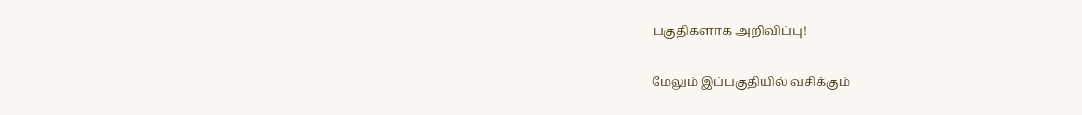பகுதிகளாக அறிவிப்பு!

மேலும் இப்பகுதியில் வசிக்கும்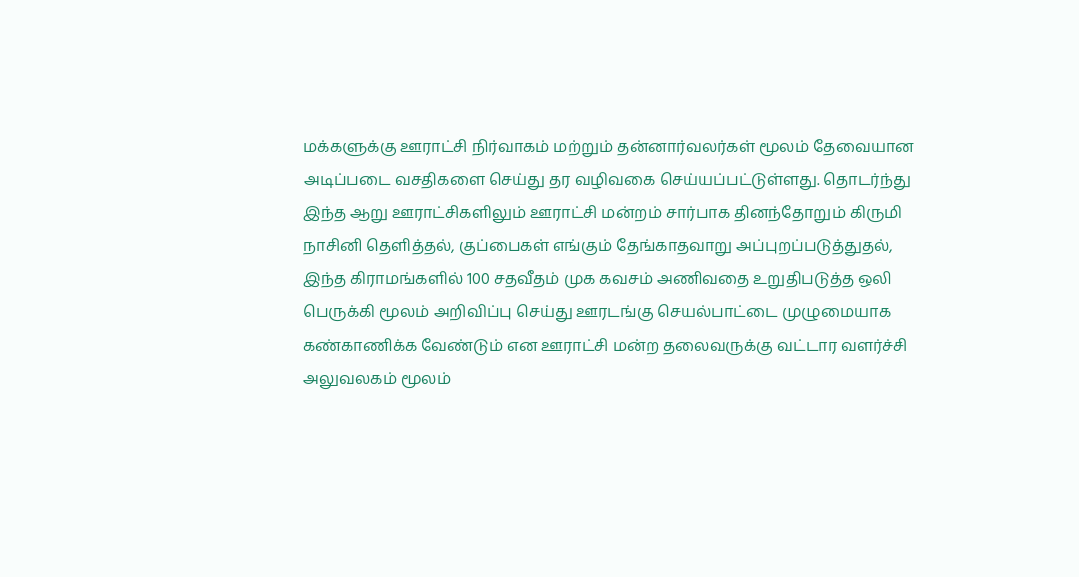மக்களுக்கு ஊராட்சி நிர்வாகம் மற்றும் தன்னார்வலர்கள் மூலம் தேவையான அடிப்படை வசதிகளை செய்து தர வழிவகை செய்யப்பட்டுள்ளது. தொடர்ந்து இந்த ஆறு ஊராட்சிகளிலும் ஊராட்சி மன்றம் சார்பாக தினந்தோறும் கிருமி நாசினி தெளித்தல், குப்பைகள் எங்கும் தேங்காதவாறு அப்புறப்படுத்துதல், இந்த கிராமங்களில் 100 சதவீதம் முக கவசம் அணிவதை உறுதிபடுத்த ஒலி பெருக்கி மூலம் அறிவிப்பு செய்து ஊரடங்கு செயல்பாட்டை முழுமையாக கண்காணிக்க வேண்டும் என ஊராட்சி மன்ற தலைவருக்கு வட்டார வளர்ச்சி அலுவலகம் மூலம்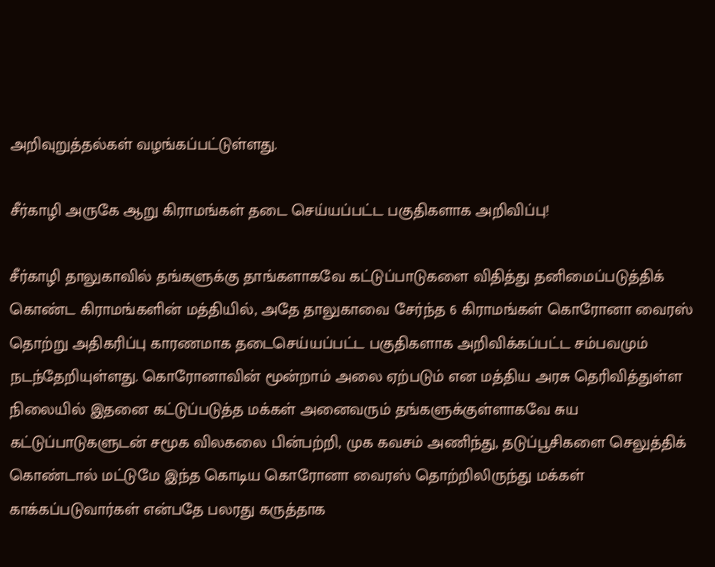அறிவுறுத்தல்கள் வழங்கப்பட்டுள்ளது.

சீர்காழி அருகே ஆறு கிராமங்கள் தடை செய்யப்பட்ட பகுதிகளாக அறிவிப்பு!

சீர்காழி தாலுகாவில் தங்களுக்கு தாங்களாகவே கட்டுப்பாடுகளை விதித்து தனிமைப்படுத்திக் கொண்ட கிராமங்களின் மத்தியில், அதே தாலுகாவை சேர்ந்த 6 கிராமங்கள் கொரோனா வைரஸ் தொற்று அதிகரிப்பு காரணமாக தடைசெய்யப்பட்ட பகுதிகளாக அறிவிக்கப்பட்ட சம்பவமும் நடந்தேறியுள்ளது. கொரோனாவின் மூன்றாம் அலை ஏற்படும் என மத்திய அரசு தெரிவித்துள்ள நிலையில் இதனை கட்டுப்படுத்த மக்கள் அனைவரும் தங்களுக்குள்ளாகவே சுய கட்டுப்பாடுகளுடன் சமூக விலகலை பின்பற்றி, முக கவசம் அணிந்து, தடுப்பூசிகளை செலுத்திக் கொண்டால் மட்டுமே இந்த கொடிய கொரோனா வைரஸ் தொற்றிலிருந்து மக்கள் காக்கப்படுவார்கள் என்பதே பலரது கருத்தாக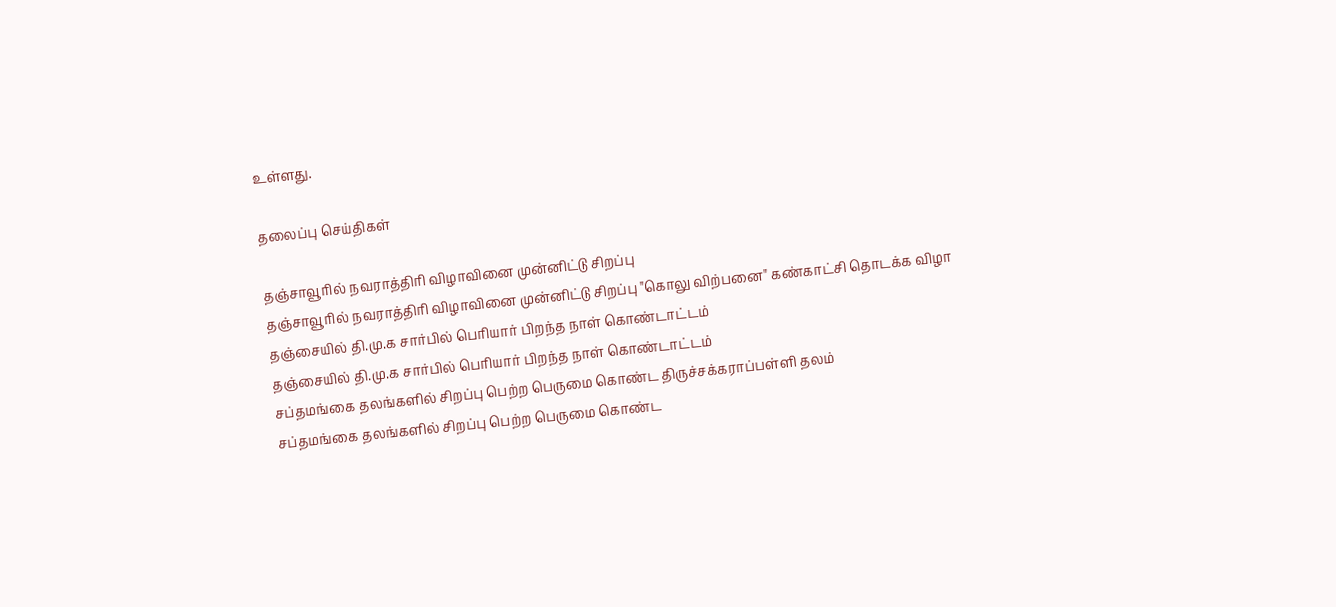உள்ளது.

தலைப்பு செய்திகள்

தஞ்சாவூரில் நவராத்திரி விழாவினை முன்னிட்டு சிறப்பு
தஞ்சாவூரில் நவராத்திரி விழாவினை முன்னிட்டு சிறப்பு "கொலு விற்பனை" கண்காட்சி தொடக்க விழா
தஞ்சையில் தி.மு.க சார்பில் பெரியார் பிறந்த நாள் கொண்டாட்டம்
தஞ்சையில் தி.மு.க சார்பில் பெரியார் பிறந்த நாள் கொண்டாட்டம்
சப்தமங்கை தலங்களில் சிறப்பு பெற்ற பெருமை கொண்ட திருச்சக்கராப்பள்ளி தலம்
சப்தமங்கை தலங்களில் சிறப்பு பெற்ற பெருமை கொண்ட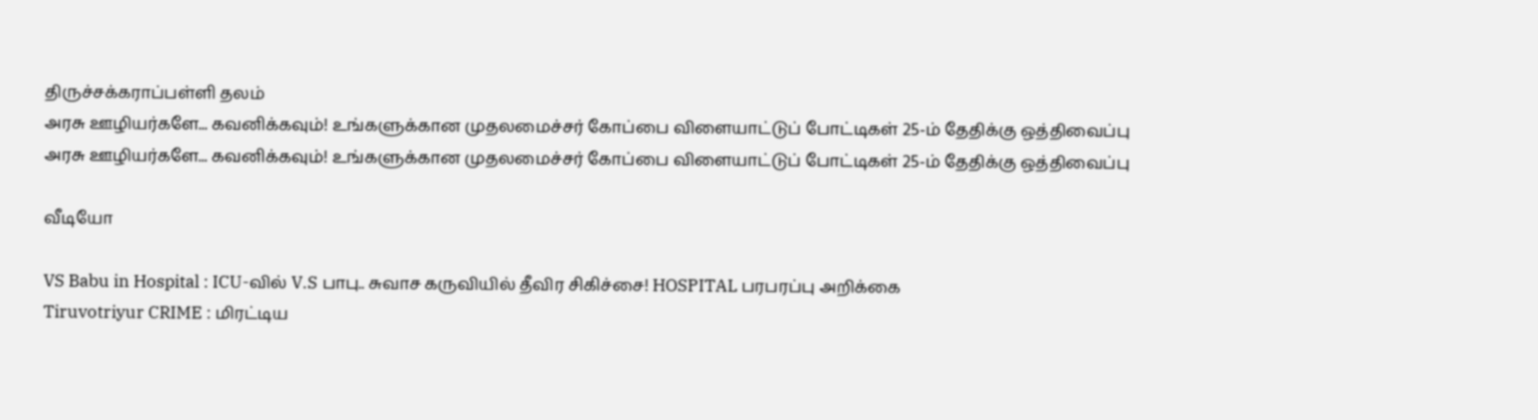திருச்சக்கராப்பள்ளி தலம்
அரசு ஊழியர்களே... கவனிக்கவும்! உங்களுக்கான முதலமைச்சர் கோப்பை விளையாட்டுப் போட்டிகள் 25-ம் தேதிக்கு ஒத்திவைப்பு
அரசு ஊழியர்களே... கவனிக்கவும்! உங்களுக்கான முதலமைச்சர் கோப்பை விளையாட்டுப் போட்டிகள் 25-ம் தேதிக்கு ஒத்திவைப்பு

வீடியோ

VS Babu in Hospital : ICU-வில் V.S பாபு.. சுவாச கருவியில் தீவிர சிகிச்சை! HOSPITAL பரபரப்பு அறிக்கை
Tiruvotriyur CRIME : மிரட்டிய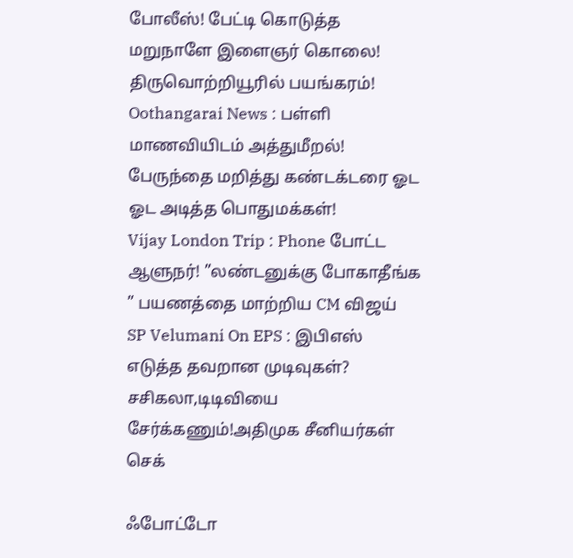போலீஸ்! பேட்டி கொடுத்த மறுநாளே இளைஞர் கொலை! திருவொற்றியூரில் பயங்கரம்!
Oothangarai News : பள்ளி மாணவியிடம் அத்துமீறல்! பேருந்தை மறித்து கண்டக்டரை ஓட ஓட அடித்த பொதுமக்கள்!
Vijay London Trip : Phone போட்ட ஆளுநர்! ”லண்டனுக்கு போகாதீங்க ” பயணத்தை மாற்றிய CM விஜய்
SP Velumani On EPS : இபிஎஸ் எடுத்த தவறான முடிவுகள்? சசிகலா,டிடிவியை சேர்க்கணும்!அதிமுக சீனியர்கள் செக்

ஃபோட்டோ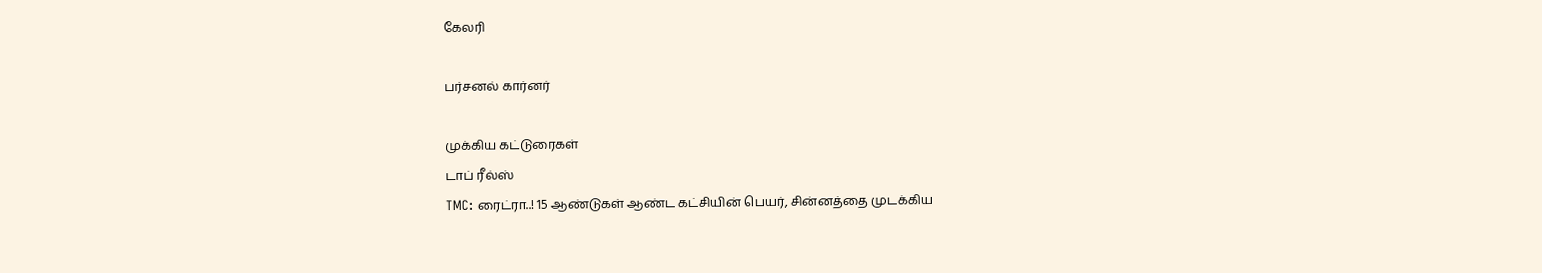கேலரி

பர்சனல் கார்னர்

முக்கிய கட்டுரைகள்
டாப் ரீல்ஸ்
TMC: ரைட்ரா..! 15 ஆண்டுகள் ஆண்ட கட்சியின் பெயர், சின்னத்தை முடக்கிய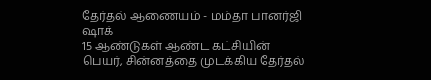தேர்தல் ஆணையம் - மம்தா பானர்ஜி ஷாக்
15 ஆண்டுகள் ஆண்ட கட்சியின் பெயர், சின்னத்தை முடக்கிய தேர்தல்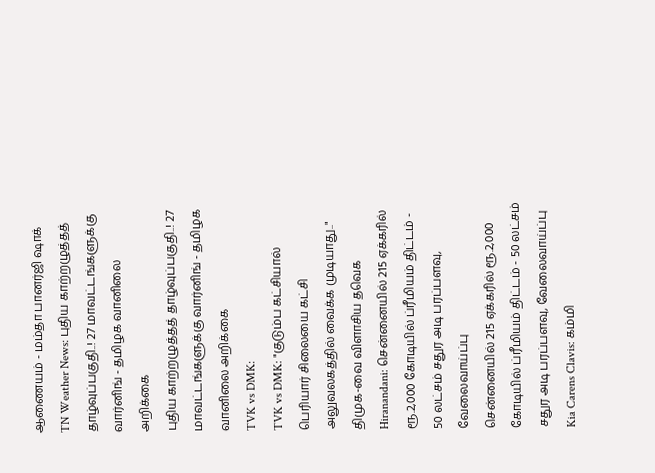ஆணையம் - மம்தா பானர்ஜி ஷாக்
TN Weather News: புதிய காற்றழுத்தத் தாழ்வுப்பகுதி..! 27 மாவட்டங்களுக்கு வார்னிங் - தமிழக வானிலை அறிக்கை
புதிய காற்றழுத்தத் தாழ்வுப்பகுதி..! 27 மாவட்டங்களுக்கு வார்னிங் - தமிழக வானிலை அறிக்கை
TVK vs DMK:
TVK vs DMK: "குடும்ப கட்சியால் பெரியார் சிலையை கட்சி அலுவலகத்தில் வைக்க முடியாது.." திமுக-வை விளாசிய தவெக
Hiranandani: சென்னையில் 215 ஏக்கரில் ரூ.2,000 கோடியில் ப்ரீமியம் திட்டம் - 50 லட்சம் சதுர அடி பரப்பளவு, வேலைவாய்ப்பு
சென்னையில் 215 ஏக்கரில் ரூ.2,000 கோடியில் ப்ரீமியம் திட்டம் - 50 லட்சம் சதுர அடி பரப்பளவு, வேலைவாய்ப்பு
Kia Carens Clavis: கம்மி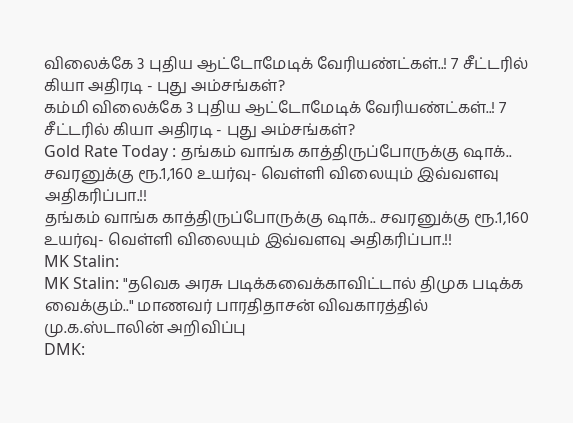விலைக்கே 3 புதிய ஆட்டோமேடிக் வேரியண்ட்கள்..! 7 சீட்டரில் கியா அதிரடி - புது அம்சங்கள்?
கம்மி விலைக்கே 3 புதிய ஆட்டோமேடிக் வேரியண்ட்கள்..! 7 சீட்டரில் கியா அதிரடி - புது அம்சங்கள்?
Gold Rate Today : தங்கம் வாங்க காத்திருப்போருக்கு ஷாக்.. சவரனுக்கு ரூ.1,160 உயர்வு- வெள்ளி விலையும் இவ்வளவு அதிகரிப்பா.!!
தங்கம் வாங்க காத்திருப்போருக்கு ஷாக்.. சவரனுக்கு ரூ.1,160 உயர்வு- வெள்ளி விலையும் இவ்வளவு அதிகரிப்பா.!!
MK Stalin:
MK Stalin: "தவெக அரசு படிக்கவைக்காவிட்டால் திமுக படிக்க வைக்கும்.." மாணவர் பாரதிதாசன் விவகாரத்தில் மு.க.ஸ்டாலின் அறிவிப்பு
DMK: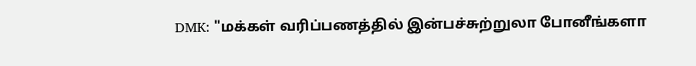DMK: "மக்கள் வரிப்பணத்தில் இன்பச்சுற்றுலா போனீங்களா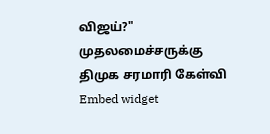விஜய்?" முதலமைச்சருக்கு திமுக சரமாரி கேள்வி
Embed widget